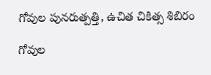గోవుల పునరుత్పత్తి, ఉచిత చికిత్స శిబిరం

గోవుల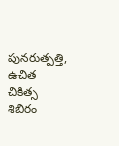పునరుత్పత్తి, ఉచిత చికిత్స శిబిరం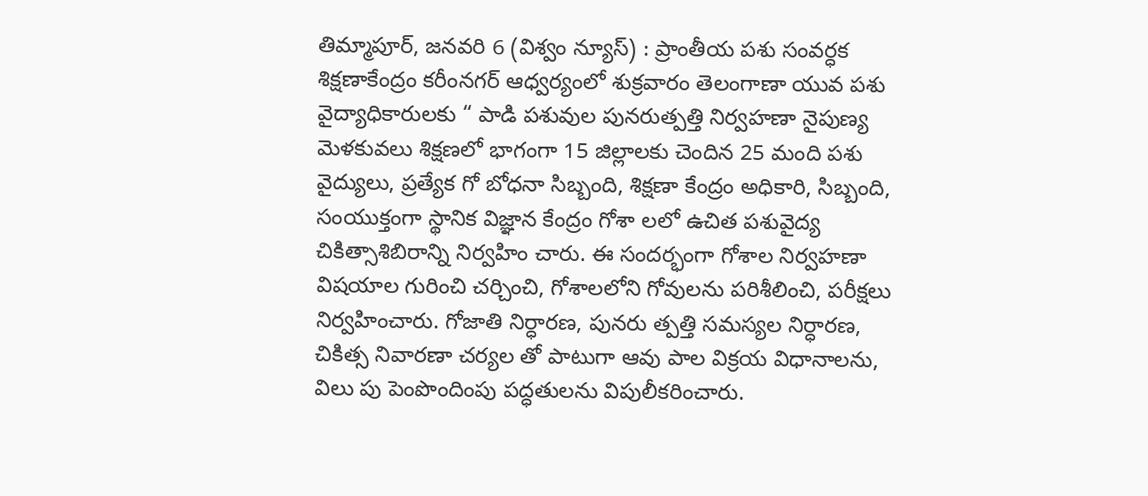తిమ్మాపూర్, జనవరి 6 (విశ్వం న్యూస్) : ప్రాంతీయ పశు సంవర్ధక శిక్షణాకేంద్రం కరీంనగర్ ఆధ్వర్యంలో శుక్రవారం తెలంగాణా యువ పశు వైద్యాధికారులకు “ పాడి పశువుల పునరుత్పత్తి నిర్వహణా నైపుణ్య మెళకువలు శిక్షణలో భాగంగా 15 జిల్లాలకు చెందిన 25 మంది పశు వైద్యులు, ప్రత్యేక గో బోధనా సిబ్బంది, శిక్షణా కేంద్రం అధికారి, సిబ్బంది, సంయుక్తంగా స్థానిక విజ్ఞాన కేంద్రం గోశా లలో ఉచిత పశువైద్య చికిత్సాశిబిరాన్ని నిర్వహిం చారు. ఈ సందర్భంగా గోశాల నిర్వహణా విషయాల గురించి చర్చించి, గోశాలలోని గోవులను పరిశీలించి, పరీక్షలు నిర్వహించారు. గోజాతి నిర్ధారణ, పునరు త్పత్తి సమస్యల నిర్ధారణ, చికిత్స నివారణా చర్యల తో పాటుగా ఆవు పాల విక్రయ విధానాలను, విలు పు పెంపొందింపు పద్ధతులను విపులీకరించారు.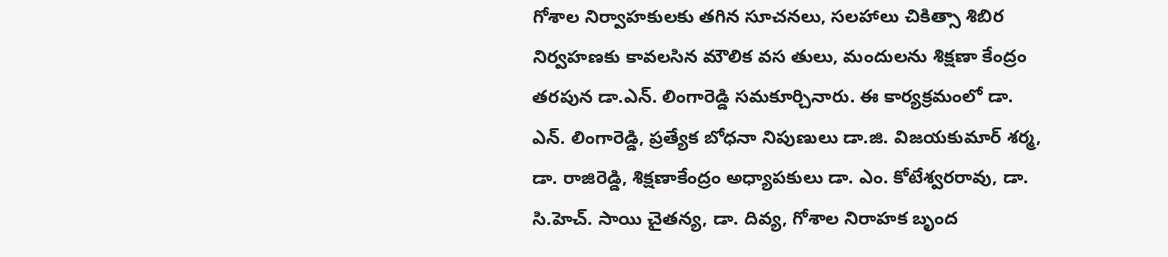గోశాల నిర్వాహకులకు తగిన సూచనలు, సలహాలు చికిత్సా శిబిర నిర్వహణకు కావలసిన మౌలిక వస తులు, మందులను శిక్షణా కేంద్రం తరపున డా.ఎన్. లింగారెడ్డి సమకూర్చినారు. ఈ కార్యక్రమంలో డా. ఎన్. లింగారెడ్డి, ప్రత్యేక బోధనా నిపుణులు డా.జి. విజయకుమార్ శర్మ, డా. రాజిరెడ్డి, శిక్షణాకేంద్రం అధ్యాపకులు డా. ఎం. కోటేశ్వరరావు, డా. సి.హెచ్. సాయి చైతన్య, డా. దివ్య, గోశాల నిరాహక బృంద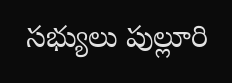సభ్యులు పుల్లూరి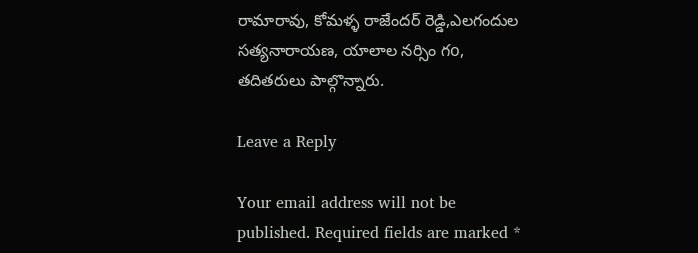రామారావు, కోమళ్ళ రాజేందర్ రెడ్డి,ఎలగందుల సత్యనారాయణ, యాలాల నర్సిం గo, తదితరులు పాల్గొన్నారు.

Leave a Reply

Your email address will not be published. Required fields are marked *